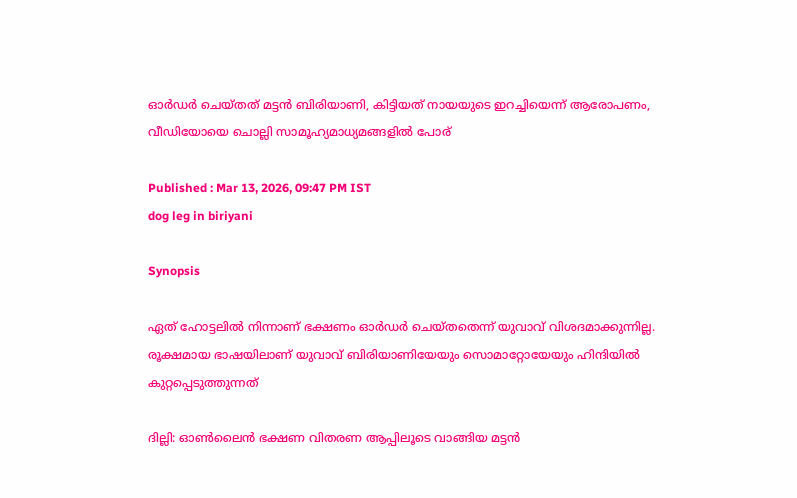ഓർഡർ ചെയ്തത് മട്ടൻ ബിരിയാണി, കിട്ടിയത് നായയുടെ ഇറച്ചിയെന്ന് ആരോപണം, വീഡിയോയെ ചൊല്ലി സാമൂഹ്യമാധ്യമങ്ങളിൽ പോര്

Published : Mar 13, 2026, 09:47 PM IST
dog leg in biriyani

Synopsis

ഏത് ഹോട്ടലിൽ നിന്നാണ് ഭക്ഷണം ഓർഡർ ചെയ്തതെന്ന് യുവാവ് വിശദമാക്കുന്നില്ല. രൂക്ഷമായ ഭാഷയിലാണ് യുവാവ് ബിരിയാണിയേയും സൊമാറ്റോയേയും ഹിന്ദിയിൽ കുറ്റപ്പെടുത്തുന്നത്

ദില്ലി: ഓൺലൈൻ ഭക്ഷണ വിതരണ ആപ്പിലൂടെ വാങ്ങിയ മട്ടൻ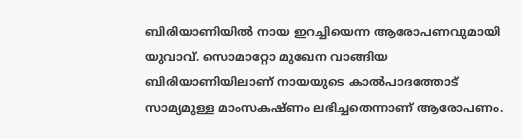ബിരിയാണിയിൽ നായ ഇറച്ചിയെന്ന ആരോപണവുമായി യുവാവ്. സൊമാറ്റോ മുഖേന വാങ്ങിയ ബിരിയാണിയിലാണ് നായയുടെ കാൽപാദത്തോട് സാമ്യമുള്ള മാംസകഷ്ണം ലഭിച്ചതെന്നാണ് ആരോപണം.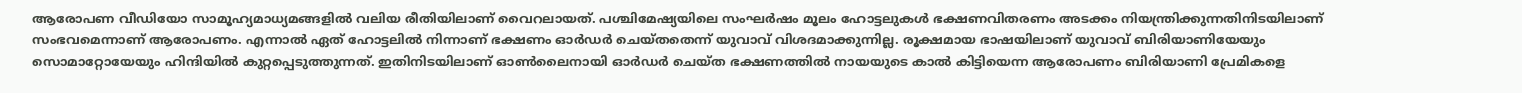ആരോപണ വീഡിയോ സാമൂഹ്യമാധ്യമങ്ങളിൽ വലിയ രീതിയിലാണ് വൈറലായത്. പശ്ചിമേഷ്യയിലെ സംഘർഷം മൂലം ഹോട്ടലുകൾ ഭക്ഷണവിതരണം അടക്കം നിയന്ത്രിക്കുന്നതിനിടയിലാണ് സംഭവമെന്നാണ് ആരോപണം. എന്നാൽ ഏത് ഹോട്ടലിൽ നിന്നാണ് ഭക്ഷണം ഓർഡർ ചെയ്തതെന്ന് യുവാവ് വിശദമാക്കുന്നില്ല. രൂക്ഷമായ ഭാഷയിലാണ് യുവാവ് ബിരിയാണിയേയും സൊമാറ്റോയേയും ഹിന്ദിയിൽ കുറ്റപ്പെടുത്തുന്നത്. ഇതിനിടയിലാണ് ഓൺലൈനായി ഓർഡർ ചെയ്ത ഭക്ഷണത്തിൽ നായയുടെ കാൽ കിട്ടിയെന്ന ആരോപണം ബിരിയാണി പ്രേമികളെ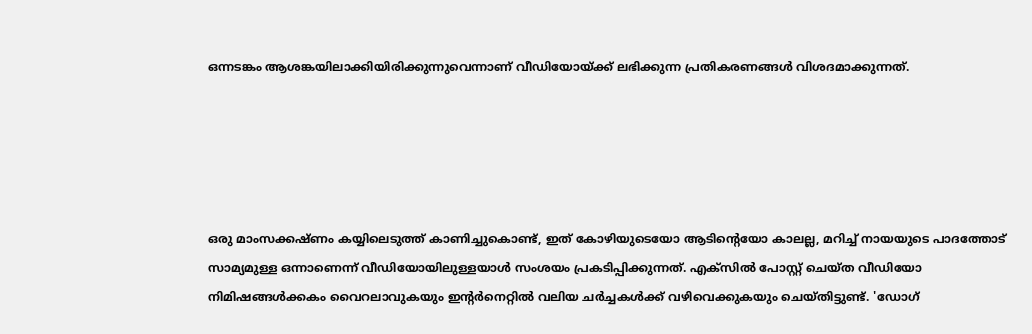ഒന്നടങ്കം ആശങ്കയിലാക്കിയിരിക്കുന്നുവെന്നാണ് വീഡിയോയ്ക്ക് ലഭിക്കുന്ന പ്രതികരണങ്ങൾ വിശദമാക്കുന്നത്.





ഒരു മാംസക്കഷ്ണം കയ്യിലെടുത്ത് കാണിച്ചുകൊണ്ട്, ഇത് കോഴിയുടെയോ ആടിൻ്റെയോ കാലല്ല, മറിച്ച് നായയുടെ പാദത്തോട് സാമ്യമുള്ള ഒന്നാണെന്ന് വീഡിയോയിലുള്ളയാൾ സംശയം പ്രകടിപ്പിക്കുന്നത്. എക്സിൽ പോസ്റ്റ് ചെയ്ത വീഡിയോ നിമിഷങ്ങൾക്കകം വൈറലാവുകയും ഇൻ്റർനെറ്റിൽ വലിയ ചർച്ചകൾക്ക് വഴിവെക്കുകയും ചെയ്തിട്ടുണ്ട്. 'ഡോഗ്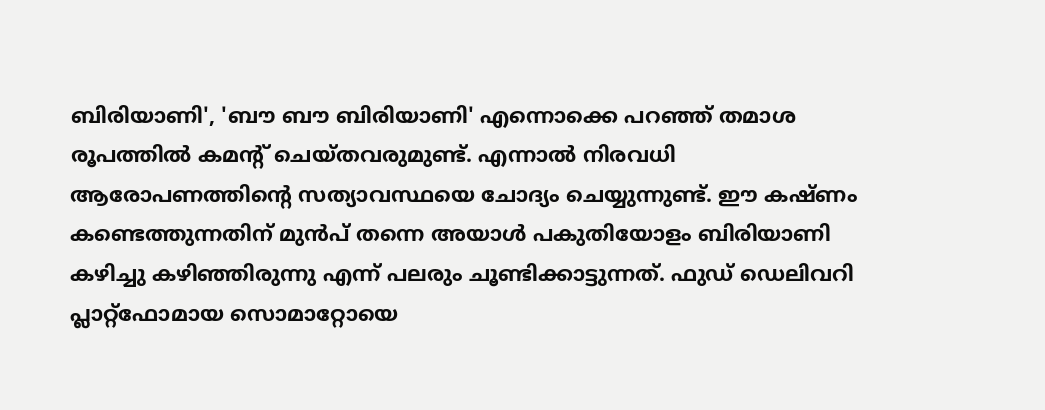ബിരിയാണി', 'ബൗ ബൗ ബിരിയാണി' എന്നൊക്കെ പറഞ്ഞ് തമാശ രൂപത്തിൽ കമൻ്റ് ചെയ്തവരുമുണ്ട്. എന്നാൽ നിരവധി ആരോപണത്തിൻ്റെ സത്യാവസ്ഥയെ ചോദ്യം ചെയ്യുന്നുണ്ട്. ഈ കഷ്ണം കണ്ടെത്തുന്നതിന് മുൻപ് തന്നെ അയാൾ പകുതിയോളം ബിരിയാണി കഴിച്ചു കഴിഞ്ഞിരുന്നു എന്ന് പലരും ചൂണ്ടിക്കാട്ടുന്നത്. ഫുഡ് ഡെലിവറി പ്ലാറ്റ്‌ഫോമായ സൊമാറ്റോയെ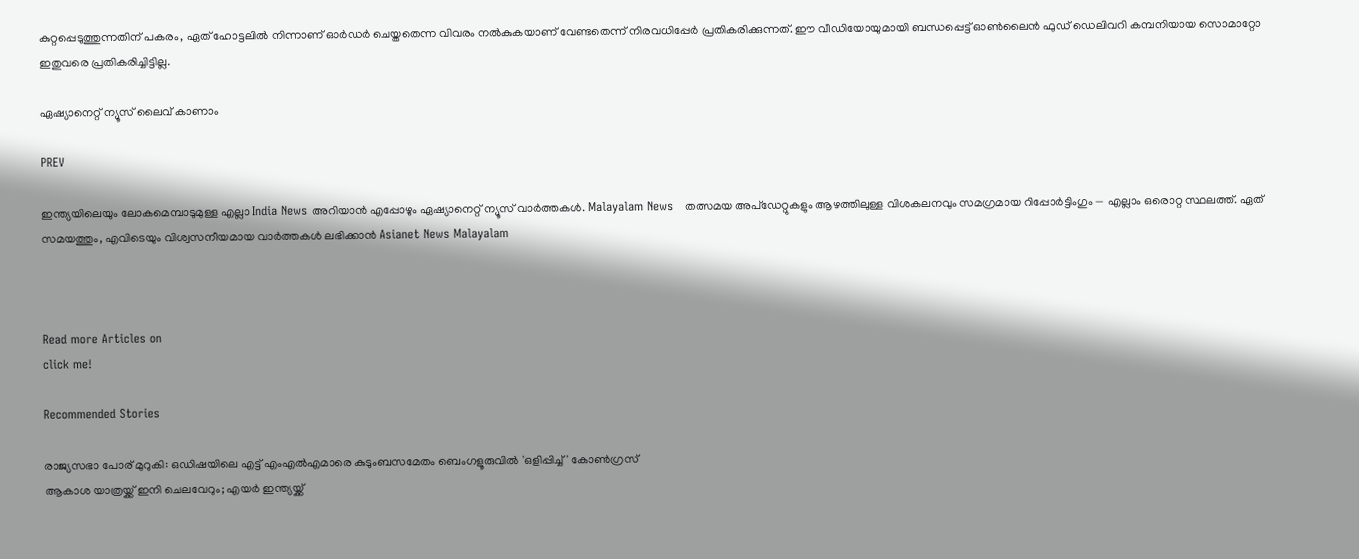കുറ്റപ്പെടുത്തുന്നതിന് പകരം, ഏത് ഹോട്ടലിൽ നിന്നാണ് ഓർഡർ ചെയ്തതെന്ന വിവരം നൽകുകയാണ് വേണ്ടതെന്ന് നിരവധിപ്പേർ പ്രതികരിക്കുന്നത്. ഈ വീഡിയോയുമായി ബന്ധപ്പെട്ട് ഓൺലൈൻ ഫുഡ് ഡെലിവറി കമ്പനിയായ സൊമാറ്റോ ഇതുവരെ പ്രതികരിച്ചിട്ടില്ല.

ഏഷ്യാനെറ്റ് ന്യൂസ് ലൈവ് കാണാം

PREV

ഇന്ത്യയിലെയും ലോകമെമ്പാടുമുള്ള എല്ലാ India News അറിയാൻ എപ്പോഴും ഏഷ്യാനെറ്റ് ന്യൂസ് വാർത്തകൾ. Malayalam News   തത്സമയ അപ്‌ഡേറ്റുകളും ആഴത്തിലുള്ള വിശകലനവും സമഗ്രമായ റിപ്പോർട്ടിംഗും — എല്ലാം ഒരൊറ്റ സ്ഥലത്ത്. ഏത് സമയത്തും, എവിടെയും വിശ്വസനീയമായ വാർത്തകൾ ലഭിക്കാൻ Asianet News Malayalam



Read more Articles on
click me!

Recommended Stories

രാജ്യസഭാ പോര് മുറുകി: ഒഡിഷയിലെ എട്ട് എംഎൽഎമാരെ കുടുംബസമേതം ബെംഗളൂരുവിൽ 'ഒളിപ്പിച്ച്' കോൺഗ്രസ്
ആകാശ യാത്രയ്ക്ക് ഇനി ചെലവേറും; എയർ ഇന്ത്യയ്ക്ക്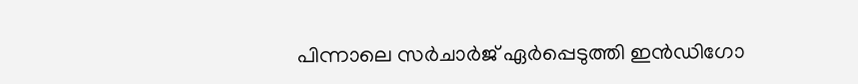പിന്നാലെ സർചാർജ് ഏർപ്പെടുത്തി ഇൻഡിഗോ